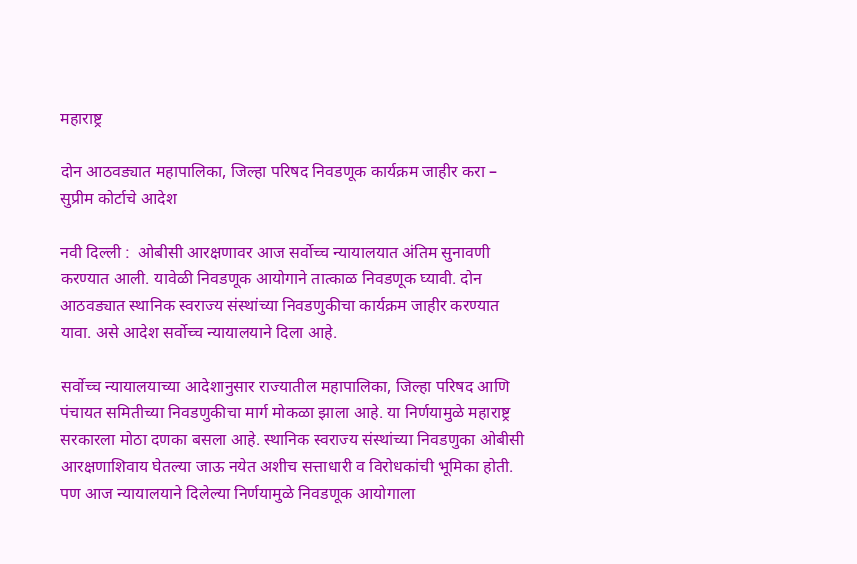महाराष्ट्र

दोन आठवड्यात महापालिका, जिल्हा परिषद निवडणूक कार्यक्रम जाहीर करा – सुप्रीम कोर्टाचे आदेश

नवी दिल्ली :  ओबीसी आरक्षणावर आज सर्वोच्च न्यायालयात अंतिम सुनावणी करण्यात आली. यावेळी निवडणूक आयोगाने तात्काळ निवडणूक घ्यावी. दोन आठवड्यात स्थानिक स्वराज्य संस्थांच्या निवडणुकीचा कार्यक्रम जाहीर करण्यात यावा. असे आदेश सर्वोच्च न्यायालयाने दिला आहे.

सर्वोच्च न्यायालयाच्या आदेशानुसार राज्यातील महापालिका, जिल्हा परिषद आणि पंचायत समितीच्या निवडणुकीचा मार्ग मोकळा झाला आहे. या निर्णयामुळे महाराष्ट्र सरकारला मोठा दणका बसला आहे. स्थानिक स्वराज्य संस्थांच्या निवडणुका ओबीसी आरक्षणाशिवाय घेतल्या जाऊ नयेत अशीच सत्ताधारी व विरोधकांची भूमिका होती. पण आज न्यायालयाने दिलेल्या निर्णयामुळे निवडणूक आयोगाला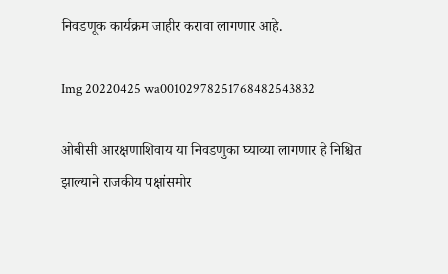निवडणूक कार्यक्रम जाहीर करावा लागणार आहे.

Img 20220425 wa00102978251768482543832

ओबीसी आरक्षणाशिवाय या निवडणुका घ्याव्या लागणार हे निश्चित झाल्याने राजकीय पक्षांसमोर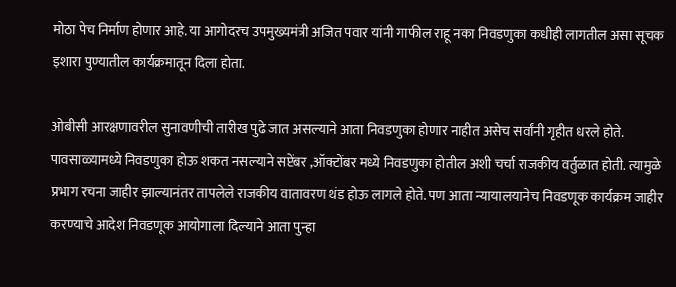मोठा पेच निर्माण होणार आहे. या आगोदरच उपमुख्यमंत्री अजित पवार यांनी गाफील राहू नका निवडणुका कधीही लागतील असा सूचक इशारा पुण्यातील कार्यक्रमातून दिला होता.

ओबीसी आरक्षणावरील सुनावणीची तारीख पुढे जात असल्याने आता निवडणुका होणार नाहीत असेच सर्वांनी गृहीत धरले होते. पावसाळ्यामध्ये निवडणुका होऊ शकत नसल्याने सप्टेंबर ,ऑक्टोंबर मध्ये निवडणुका होतील अशी चर्चा राजकीय वर्तुळात होती. त्यामुळे प्रभाग रचना जाहीर झाल्यानंतर तापलेले राजकीय वातावरण थंड होऊ लागले होते. पण आता न्यायालयानेच निवडणूक कार्यक्रम जाहीर करण्याचे आदेश निवडणूक आयोगाला दिल्याने आता पुन्हा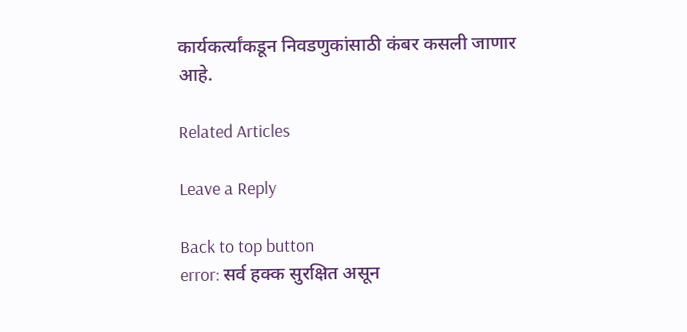कार्यकर्त्यांकडून निवडणुकांसाठी कंबर कसली जाणार आहे.

Related Articles

Leave a Reply

Back to top button
error: सर्व हक्क सुरक्षित असून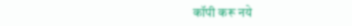कॉपी करू नये